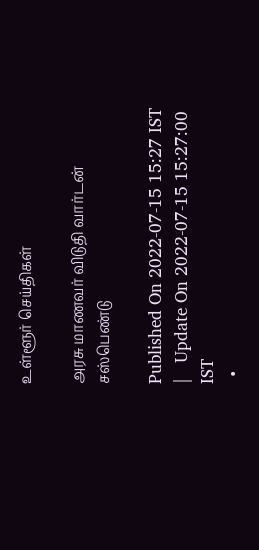உள்ளூர் செய்திகள்

அரசு மாணவர் விடுதி வார்டன் சஸ்பெண்டு

Published On 2022-07-15 15:27 IST   |   Update On 2022-07-15 15:27:00 IST
  •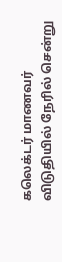கலெக்டர் மாணவர் விடுதியில் நேரில் சென்று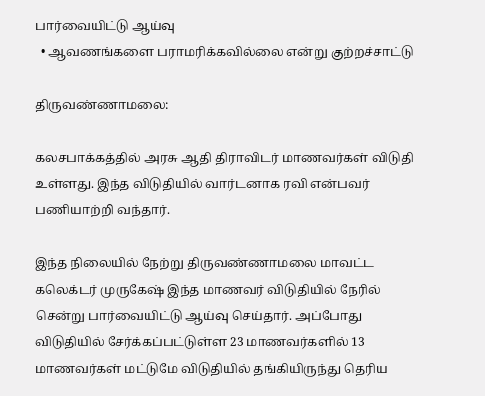பார்வையிட்டு ஆய்வு
  • ஆவணங்களை பராமரிக்கவில்லை என்று குற்றச்சாட்டு

திருவண்ணாமலை:

கலசபாக்கத்தில் அரசு ஆதி திராவிடர் மாணவர்கள் விடுதி உள்ளது. இந்த விடுதியில் வார்டனாக ரவி என்பவர் பணியாற்றி வந்தார்.

இந்த நிலையில் நேற்று திருவண்ணாமலை மாவட்ட கலெக்டர் முருகேஷ் இந்த மாணவர் விடுதியில் நேரில் சென்று பார்வையிட்டு ஆய்வு செய்தார். அப்போது விடுதியில் சேர்க்கப்பட்டுள்ள 23 மாணவர்களில் 13 மாணவர்கள் மட்டுமே விடுதியில் தங்கியிருந்து தெரிய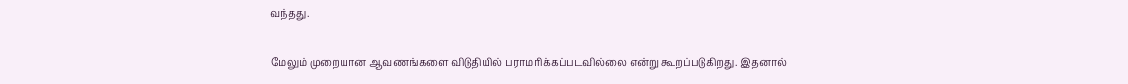வந்தது.

மேலும் முறையான ஆவணங்களை விடுதியில் பராமரிக்கப்படவில்லை என்று கூறப்படுகிறது. இதனால்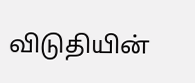விடுதியின்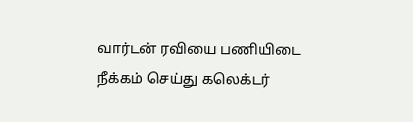வார்டன் ரவியை பணியிடை நீக்கம் செய்து கலெக்டர்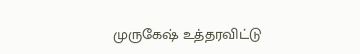முருகேஷ் உத்தரவிட்டு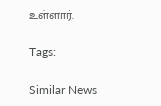உள்ளார்.

Tags:

Similar News